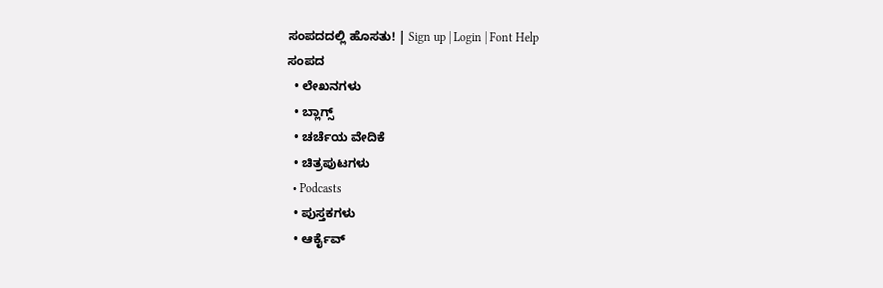ಸಂಪದದಲ್ಲಿ ಹೊಸತು! | Sign up | Login | Font Help
ಸಂಪದ
  • ಲೇಖನಗಳು
  • ಬ್ಲಾಗ್ಸ್
  • ಚರ್ಚೆಯ ವೇದಿಕೆ
  • ಚಿತ್ರಪುಟಗಳು
  • Podcasts
  • ಪುಸ್ತಕಗಳು
  • ಆರ್ಕೈವ್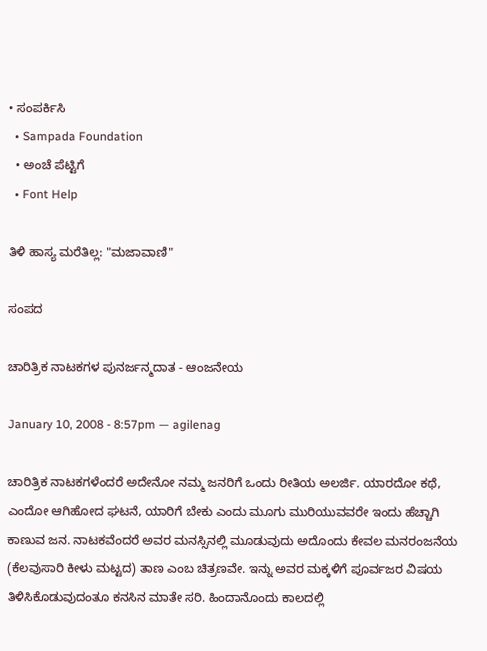• ಸಂಪರ್ಕಿಸಿ
  • Sampada Foundation
  • ಅಂಚೆ ಪೆಟ್ಟಿಗೆ
  • Font Help

ತಿಳಿ ಹಾಸ್ಯ ಮರೆತಿಲ್ಲ: "ಮಜಾವಾಣಿ"

ಸಂಪದ

ಚಾರಿತ್ರಿಕ ನಾಟಕಗಳ ಪುನರ್ಜನ್ಮದಾತ - ಆಂಜನೇಯ

January 10, 2008 - 8:57pm — agilenag

ಚಾರಿತ್ರಿಕ ನಾಟಕಗಳೆಂದರೆ ಅದೇನೋ ನಮ್ಮ ಜನರಿಗೆ ಒಂದು ರೀತಿಯ ಅಲರ್ಜಿ. ಯಾರದೋ ಕಥೆ, ಎಂದೋ ಆಗಿಹೋದ ಘಟನೆ, ಯಾರಿಗೆ ಬೇಕು ಎಂದು ಮೂಗು ಮುರಿಯುವವರೇ ಇಂದು ಹೆಚ್ಚಾಗಿ ಕಾಣುವ ಜನ. ನಾಟಕವೆಂದರೆ ಅವರ ಮನಸ್ಸಿನಲ್ಲಿ ಮೂಡುವುದು ಅದೊಂದು ಕೇವಲ ಮನರಂಜನೆಯ (ಕೆಲವುಸಾರಿ ಕೀಳು ಮಟ್ಟದ) ತಾಣ ಎಂಬ ಚಿತ್ರಣವೇ. ಇನ್ನು ಅವರ ಮಕ್ಕಳಿಗೆ ಪೂರ್ವಜರ ವಿಷಯ ತಿಳಿಸಿಕೊಡುವುದಂತೂ ಕನಸಿನ ಮಾತೇ ಸರಿ. ಹಿಂದಾನೊಂದು ಕಾಲದಲ್ಲಿ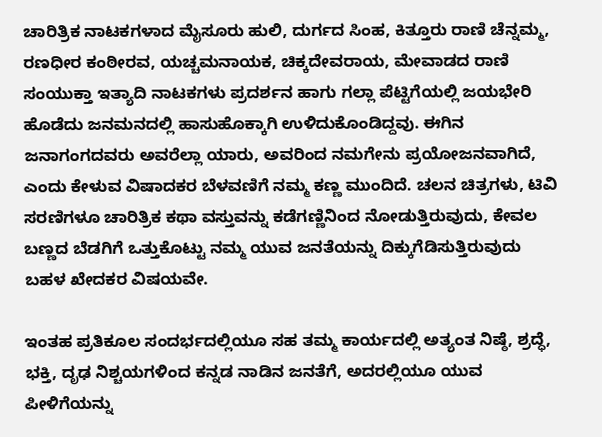ಚಾರಿತ್ರಿಕ ನಾಟಕಗಳಾದ ಮೈಸೂರು ಹುಲಿ, ದುರ್ಗದ ಸಿಂಹ, ಕಿತ್ತೂರು ರಾಣಿ ಚೆನ್ನಮ್ಮ, ರಣಧೀರ ಕಂಠೀರವ, ಯಚ್ಚಮನಾಯಕ, ಚಿಕ್ಕದೇವರಾಯ, ಮೇವಾಡದ ರಾಣಿ ಸಂಯುಕ್ತಾ ಇತ್ಯಾದಿ ನಾಟಕಗಳು ಪ್ರದರ್ಶನ ಹಾಗು ಗಲ್ಲಾ ಪೆಟ್ಟಿಗೆಯಲ್ಲಿ ಜಯಭೇರಿ ಹೊಡೆದು ಜನಮನದಲ್ಲಿ ಹಾಸುಹೊಕ್ಕಾಗಿ ಉಳಿದುಕೊಂಡಿದ್ದವು. ಈಗಿನ ಜನಾಗಂಗದವರು ಅವರೆಲ್ಲಾ ಯಾರು, ಅವರಿಂದ ನಮಗೇನು ಪ್ರಯೋಜನವಾಗಿದೆ, ಎಂದು ಕೇಳುವ ವಿಷಾದಕರ ಬೆಳವಣಿಗೆ ನಮ್ಮ ಕಣ್ಣ ಮುಂದಿದೆ. ಚಲನ ಚಿತ್ರಗಳು, ಟಿವಿ ಸರಣಿಗಳೂ ಚಾರಿತ್ರಿಕ ಕಥಾ ವಸ್ತುವನ್ನು ಕಡೆಗಣ್ಣಿನಿಂದ ನೋಡುತ್ತಿರುವುದು, ಕೇವಲ ಬಣ್ಣದ ಬೆಡಗಿಗೆ ಒತ್ತುಕೊಟ್ಟು ನಮ್ಮ ಯುವ ಜನತೆಯನ್ನು ದಿಕ್ಕುಗೆಡಿಸುತ್ತಿರುವುದು ಬಹಳ ಖೇದಕರ ವಿಷಯವೇ.

ಇಂತಹ ಪ್ರತಿಕೂಲ ಸಂದರ್ಭದಲ್ಲಿಯೂ ಸಹ ತಮ್ಮ ಕಾರ್ಯದಲ್ಲಿ ಅತ್ಯಂತ ನಿಷ್ಠೆ, ಶ್ರದ್ಧೆ, ಭಕ್ತಿ, ದೃಢ ನಿಶ್ಚಯಗಳಿಂದ ಕನ್ನಡ ನಾಡಿನ ಜನತೆಗೆ, ಅದರಲ್ಲಿಯೂ ಯುವ ಪೀಳಿಗೆಯನ್ನು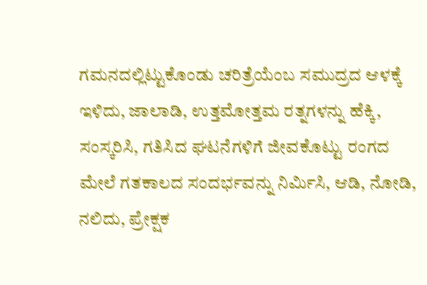ಗಮನದಲ್ಲಿಟ್ಟುಕೊಂಡು ಚರಿತ್ರೆಯೆಂಬ ಸಮುದ್ರದ ಆಳಕ್ಕೆ ಇಳಿದು, ಜಾಲಾಡಿ, ಉತ್ತಮೋತ್ತಮ ರತ್ನಗಳನ್ನು ಹೆಕ್ಕಿ, ಸಂಸ್ಕರಿಸಿ, ಗತಿಸಿದ ಘಟನೆಗಳಿಗೆ ಜೀವಕೊಟ್ಟು ರಂಗದ ಮೇಲೆ ಗತಕಾಲದ ಸಂದರ್ಭವನ್ನು ನಿರ್ಮಿಸಿ, ಆಡಿ, ನೋಡಿ, ನಲಿದು, ಪ್ರೇಕ್ಷಕ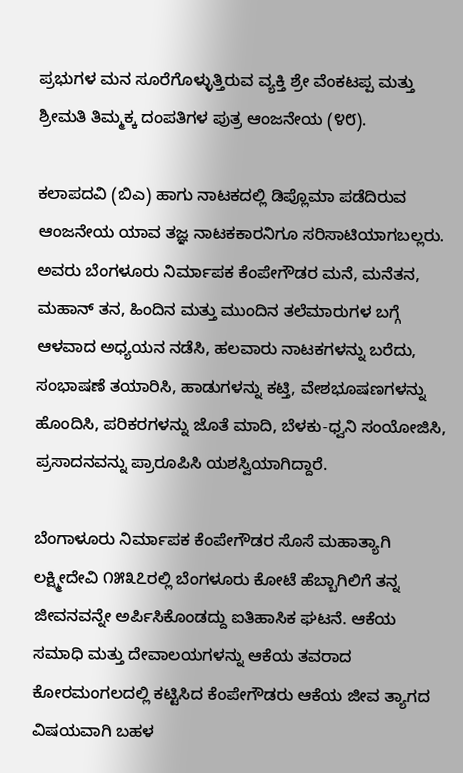ಪ್ರಭುಗಳ ಮನ ಸೂರೆಗೊಳ್ಳುತ್ತಿರುವ ವ್ಯಕ್ತಿ ಶ್ರೇ ವೆಂಕಟಪ್ಪ ಮತ್ತು ಶ್ರೀಮತಿ ತಿಮ್ಮಕ್ಕ ದಂಪತಿಗಳ ಪುತ್ರ ಆಂಜನೇಯ (೪೮).

ಕಲಾಪದವಿ (ಬಿಎ) ಹಾಗು ನಾಟಕದಲ್ಲಿ ಡಿಪ್ಲೊಮಾ ಪಡೆದಿರುವ ಆಂಜನೇಯ ಯಾವ ತಜ್ಞ ನಾಟಕಕಾರನಿಗೂ ಸರಿಸಾಟಿಯಾಗಬಲ್ಲರು. ಅವರು ಬೆಂಗಳೂರು ನಿರ್ಮಾಪಕ ಕೆಂಪೇಗೌಡರ ಮನೆ, ಮನೆತನ, ಮಹಾನ್ ತನ, ಹಿಂದಿನ ಮತ್ತು ಮುಂದಿನ ತಲೆಮಾರುಗಳ ಬಗ್ಗೆ ಆಳವಾದ ಅಧ್ಯಯನ ನಡೆಸಿ, ಹಲವಾರು ನಾಟಕಗಳನ್ನು ಬರೆದು, ಸಂಭಾಷಣೆ ತಯಾರಿಸಿ, ಹಾಡುಗಳನ್ನು ಕಟ್ತಿ, ವೇಶಭೂಷಣಗಳನ್ನು ಹೊಂದಿಸಿ, ಪರಿಕರಗಳನ್ನು ಜೊತೆ ಮಾದಿ, ಬೆಳಕು-ಧ್ವನಿ ಸಂಯೋಜಿಸಿ, ಪ್ರಸಾದನವನ್ನು ಪ್ರಾರೂಪಿಸಿ ಯಶಸ್ವಿಯಾಗಿದ್ದಾರೆ.

ಬೆಂಗಾಳೂರು ನಿರ್ಮಾಪಕ ಕೆಂಪೇಗೌಡರ ಸೊಸೆ ಮಹಾತ್ಯಾಗಿ ಲಕ್ಷ್ಮೀದೇವಿ ೧೫೩೭ರಲ್ಲಿ ಬೆಂಗಳೂರು ಕೋಟೆ ಹೆಬ್ಬಾಗಿಲಿಗೆ ತನ್ನ ಜೀವನವನ್ನೇ ಅರ್ಪಿಸಿಕೊಂಡದ್ದು ಐತಿಹಾಸಿಕ ಘಟನೆ. ಆಕೆಯ ಸಮಾಧಿ ಮತ್ತು ದೇವಾಲಯಗಳನ್ನು ಆಕೆಯ ತವರಾದ ಕೋರಮಂಗಲದಲ್ಲಿ ಕಟ್ಟಿಸಿದ ಕೆಂಪೇಗೌಡರು ಆಕೆಯ ಜೀವ ತ್ಯಾಗದ ವಿಷಯವಾಗಿ ಬಹಳ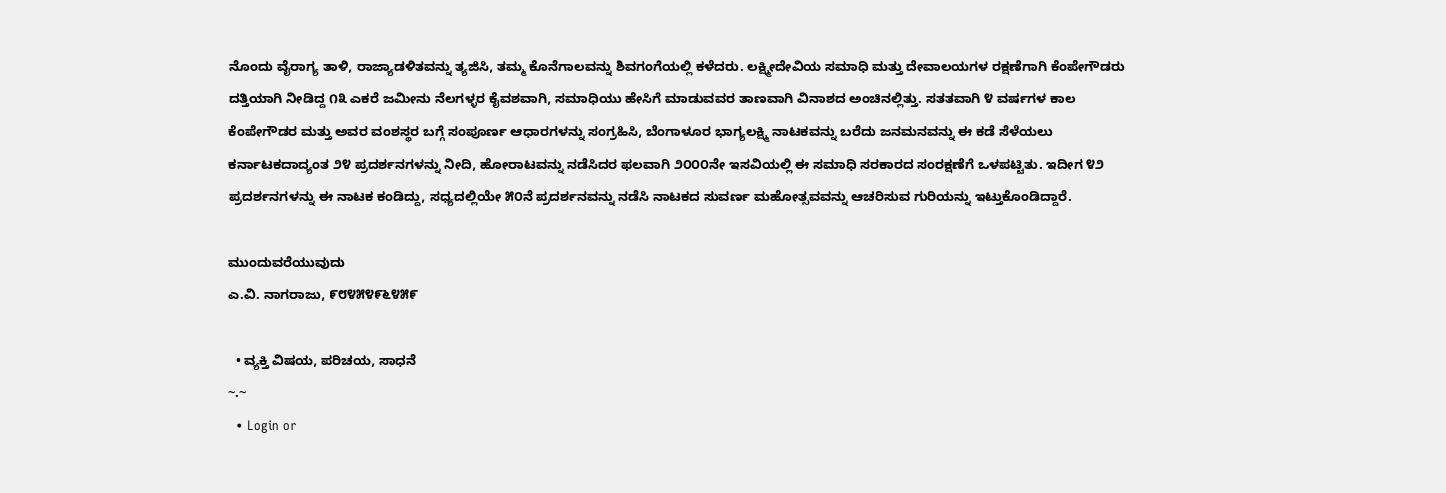ನೊಂದು ವೈರಾಗ್ಯ ತಾಳಿ, ರಾಜ್ಯಾಡಳಿತವನ್ನು ತ್ಯಜಿಸಿ, ತಮ್ಮ ಕೊನೆಗಾಲವನ್ನು ಶಿವಗಂಗೆಯಲ್ಲಿ ಕಳೆದರು. ಲಕ್ಷ್ಮೀದೇವಿಯ ಸಮಾಧಿ ಮತ್ತು ದೇವಾಲಯಗಳ ರಕ್ಷಣೆಗಾಗಿ ಕೆಂಪೇಗೌಡರು ದತ್ತಿಯಾಗಿ ನೀಡಿದ್ದ ೧೩ ಎಕರೆ ಜಮೀನು ನೆಲಗಳ್ಳರ ಕೈವಶವಾಗಿ, ಸಮಾಧಿಯು ಹೇಸಿಗೆ ಮಾಡುವವರ ತಾಣವಾಗಿ ವಿನಾಶದ ಅಂಚಿನಲ್ಲಿತ್ತು. ಸತತವಾಗಿ ೪ ವರ್ಷಗಳ ಕಾಲ ಕೆಂಪೇಗೌಡರ ಮತ್ತು ಅವರ ವಂಶಸ್ಥರ ಬಗ್ಗೆ ಸಂಪೂರ್ಣ ಆಧಾರಗಳನ್ನು ಸಂಗ್ರಹಿಸಿ, ಬೆಂಗಾಳೂರ ಭಾಗ್ಯಲಕ್ಷ್ಮಿ ನಾಟಕವನ್ನು ಬರೆದು ಜನಮನವನ್ನು ಈ ಕಡೆ ಸೆಳೆಯಲು ಕರ್ನಾಟಕದಾದ್ಯಂತ ೨೪ ಪ್ರದರ್ಶನಗಳನ್ನು ನೀದಿ, ಹೋರಾಟವನ್ನು ನಡೆಸಿದರ ಫಲವಾಗಿ ೨೦೦೦ನೇ ಇಸವಿಯಲ್ಲಿ ಈ ಸಮಾಧಿ ಸರಕಾರದ ಸಂರಕ್ಷಣೆಗೆ ಒಳಪಟ್ಟಿತು. ಇದೀಗ ೪೨ ಪ್ರದರ್ಶನಗಳನ್ನು ಈ ನಾಟಕ ಕಂಡಿದ್ದು, ಸಧ್ಯದಲ್ಲಿಯೇ ೫೦ನೆ ಪ್ರದರ್ಶನವನ್ನು ನಡೆಸಿ ನಾಟಕದ ಸುವರ್ಣ ಮಹೋತ್ಸವವನ್ನು ಆಚರಿಸುವ ಗುರಿಯನ್ನು ಇಟ್ತುಕೊಂಡಿದ್ದಾರೆ.

ಮುಂದುವರೆಯುವುದು
ಎ.ವಿ. ನಾಗರಾಜು, ೯೮೪೫೪೯೬೪೫೯

  • ವ್ಯಕ್ತಿ ವಿಷಯ, ಪರಿಚಯ, ಸಾಧನೆ
~.~
  • Login or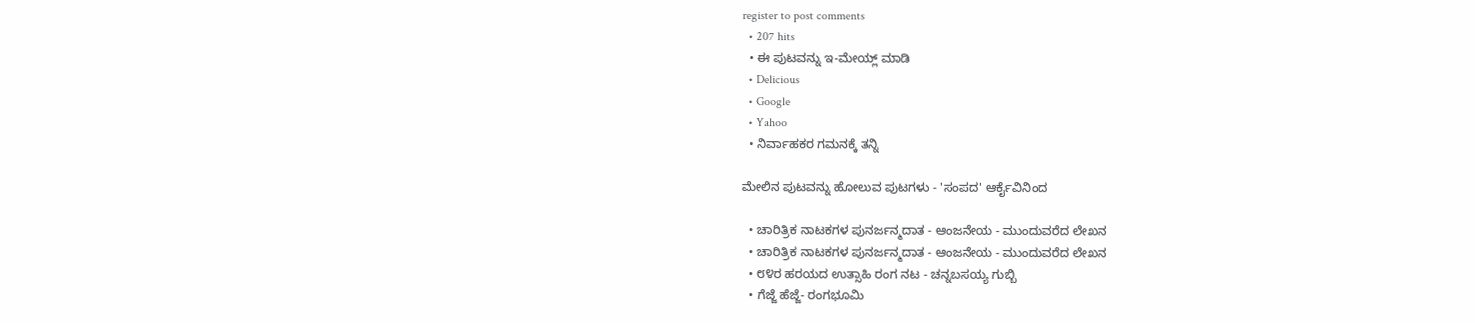register to post comments
  • 207 hits
  • ಈ ಪುಟವನ್ನು ಇ-ಮೇಯ್ಲ್ ಮಾಡಿ
  • Delicious
  • Google
  • Yahoo
  • ನಿರ್ವಾಹಕರ ಗಮನಕ್ಕೆ ತನ್ನಿ

ಮೇಲಿನ ಪುಟವನ್ನು ಹೋಲುವ ಪುಟಗಳು - 'ಸಂಪದ' ಆರ್ಕೈವಿನಿಂದ

  • ಚಾರಿತ್ರಿಕ ನಾಟಕಗಳ ಪುನರ್ಜನ್ಮದಾತ - ಆಂಜನೇಯ - ಮುಂದುವರೆದ ಲೇಖನ
  • ಚಾರಿತ್ರಿಕ ನಾಟಕಗಳ ಪುನರ್ಜನ್ಮದಾತ - ಆಂಜನೇಯ - ಮುಂದುವರೆದ ಲೇಖನ
  • ೮೪ರ ಹರಯದ ಉತ್ಸಾಹಿ ರಂಗ ನಟ - ಚನ್ನಬಸಯ್ಯ ಗುಬ್ಬಿ
  • ಗೆಜ್ಜೆ ಹೆಜ್ಜೆ- ರಂಗಭೂಮಿ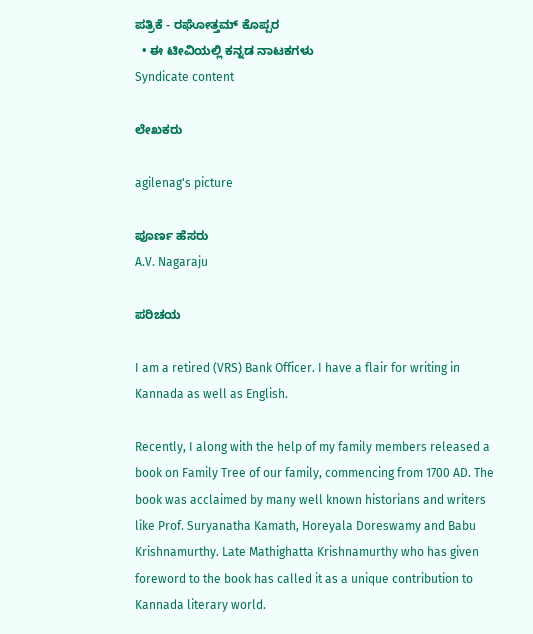ಪತ್ರಿಕೆ - ರಘೋತ್ತಮ್ ಕೊಪ್ಪರ
  • ಈ ಟೀವಿಯಲ್ಲಿ ಕನ್ನಡ ನಾಟಕಗಳು
Syndicate content

ಲೇಖಕರು

agilenag's picture

ಪೂರ್ಣ ಹೆಸರು
A.V. Nagaraju

ಪರಿಚಯ

I am a retired (VRS) Bank Officer. I have a flair for writing in Kannada as well as English.

Recently, I along with the help of my family members released a book on Family Tree of our family, commencing from 1700 AD. The book was acclaimed by many well known historians and writers like Prof. Suryanatha Kamath, Horeyala Doreswamy and Babu Krishnamurthy. Late Mathighatta Krishnamurthy who has given foreword to the book has called it as a unique contribution to Kannada literary world.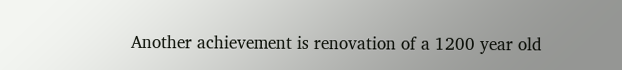Another achievement is renovation of a 1200 year old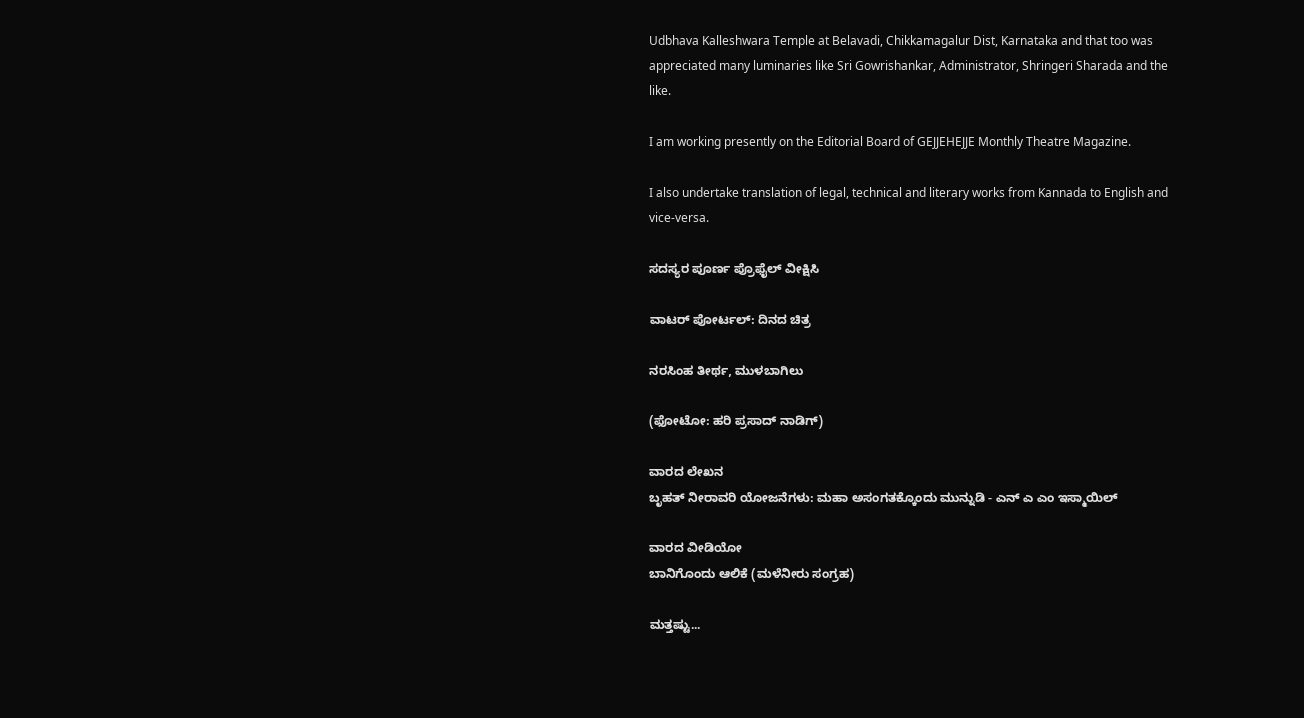Udbhava Kalleshwara Temple at Belavadi, Chikkamagalur Dist, Karnataka and that too was appreciated many luminaries like Sri Gowrishankar, Administrator, Shringeri Sharada and the like.

I am working presently on the Editorial Board of GEJJEHEJJE Monthly Theatre Magazine.

I also undertake translation of legal, technical and literary works from Kannada to English and vice-versa.

ಸದಸ್ಯರ ಪೂರ್ಣ ಪ್ರೊಫೈಲ್ ವೀಕ್ಷಿಸಿ

ವಾಟರ್ ಪೋರ್ಟಲ್: ದಿನದ ಚಿತ್ರ

ನರಸಿಂಹ ತೀರ್ಥ, ಮುಳಬಾಗಿಲು

(ಫೋಟೋ: ಹರಿ ಪ್ರಸಾದ್ ನಾಡಿಗ್)

ವಾರದ ಲೇಖನ
ಬೃಹತ್ ನೀರಾವರಿ ಯೋಜನೆಗಳು: ಮಹಾ ಅಸಂಗತಕ್ಕೊಂದು ಮುನ್ನುಡಿ - ಎನ್ ಎ ಎಂ ಇಸ್ಮಾಯಿಲ್

ವಾರದ ವೀಡಿಯೋ
ಬಾನಿಗೊಂದು ಆಲಿಕೆ (ಮಳೆನೀರು ಸಂಗ್ರಹ)

ಮತ್ತಷ್ಟು...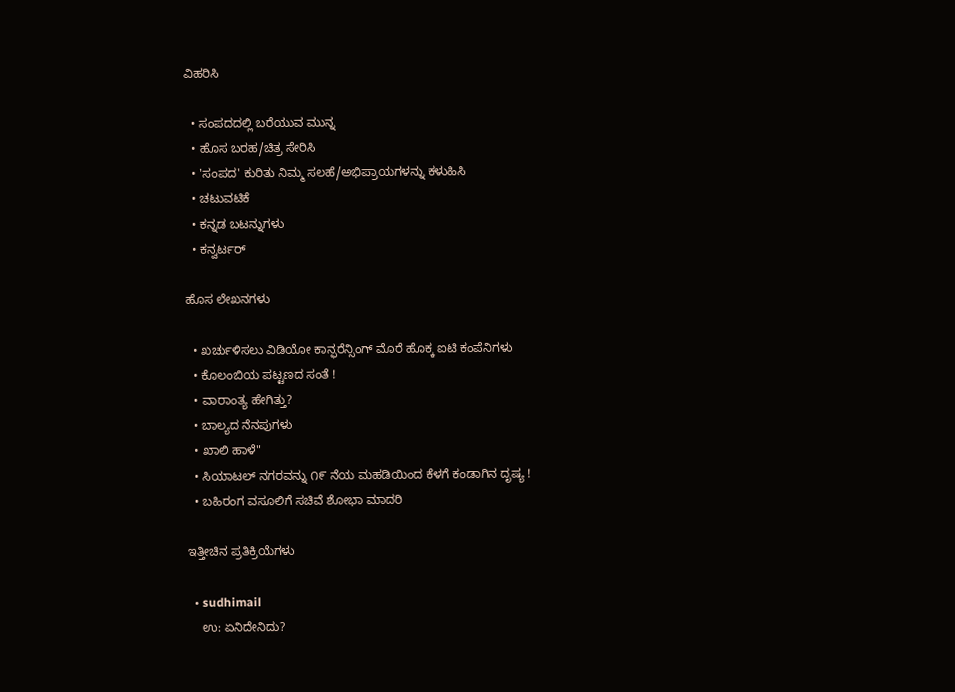ವಿಹರಿಸಿ

  • ಸಂಪದದಲ್ಲಿ ಬರೆಯುವ ಮುನ್ನ
  • ಹೊಸ ಬರಹ/ಚಿತ್ರ ಸೇರಿಸಿ
  • 'ಸಂಪದ' ಕುರಿತು ನಿಮ್ಮ ಸಲಹೆ/ಅಭಿಪ್ರಾಯಗಳನ್ನು ಕಳುಹಿಸಿ
  • ಚಟುವಟಿಕೆ
  • ಕನ್ನಡ ಬಟನ್ನುಗಳು
  • ಕನ್ವರ್ಟರ್

ಹೊಸ ಲೇಖನಗಳು

  • ಖರ್ಚುಳಿಸಲು ವಿಡಿಯೋ ಕಾನ್ಫರೆನ್ಸಿಂಗ್ ಮೊರೆ ಹೊಕ್ಕ ಐಟಿ ಕಂಪೆನಿಗಳು
  • ಕೊಲಂಬಿಯ ಪಟ್ಟಣದ ಸಂತೆ !
  • ವಾರಾಂತ್ಯ ಹೇಗಿತ್ತು?
  • ಬಾಲ್ಯದ ನೆನಪುಗಳು
  • ಖಾಲಿ ಹಾಳೆ"
  • ಸಿಯಾಟಲ್ ನಗರವನ್ನು ೧೯ ನೆಯ ಮಹಡಿಯಿಂದ ಕೆಳಗೆ ಕಂಡಾಗಿನ ದೃಷ್ಯ !
  • ಬಹಿರಂಗ ವಸೂಲಿಗೆ ಸಚಿವೆ ಶೋಭಾ ಮಾದರಿ

ಇತ್ತೀಚಿನ ಪ್ರತಿಕ್ರಿಯೆಗಳು

  • sudhimail
    ಉ: ಏನಿದೇನಿದು?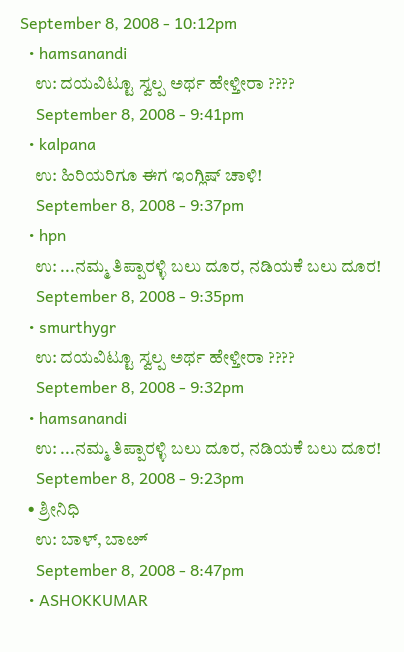September 8, 2008 - 10:12pm
  • hamsanandi
    ಉ: ದಯವಿಟ್ಟೂ ಸ್ವಲ್ಪ ಅರ್ಥ ಹೇಳ್ತೀರಾ ????
    September 8, 2008 - 9:41pm
  • kalpana
    ಉ: ಹಿರಿಯರಿಗೂ ಈಗ ಇಂಗ್ಲಿಷ್ ಚಾಳಿ!
    September 8, 2008 - 9:37pm
  • hpn
    ಉ: ...ನಮ್ಮ ತಿಪ್ಪಾರಳ್ಳಿ ಬಲು ದೂರ, ನಡಿಯಕೆ ಬಲು ದೂರ!
    September 8, 2008 - 9:35pm
  • smurthygr
    ಉ: ದಯವಿಟ್ಟೂ ಸ್ವಲ್ಪ ಅರ್ಥ ಹೇಳ್ತೀರಾ ????
    September 8, 2008 - 9:32pm
  • hamsanandi
    ಉ: ...ನಮ್ಮ ತಿಪ್ಪಾರಳ್ಳಿ ಬಲು ದೂರ, ನಡಿಯಕೆ ಬಲು ದೂರ!
    September 8, 2008 - 9:23pm
  • ಶ್ರೀನಿಧಿ
    ಉ: ಬಾಳ್, ಬಾೞ್
    September 8, 2008 - 8:47pm
  • ASHOKKUMAR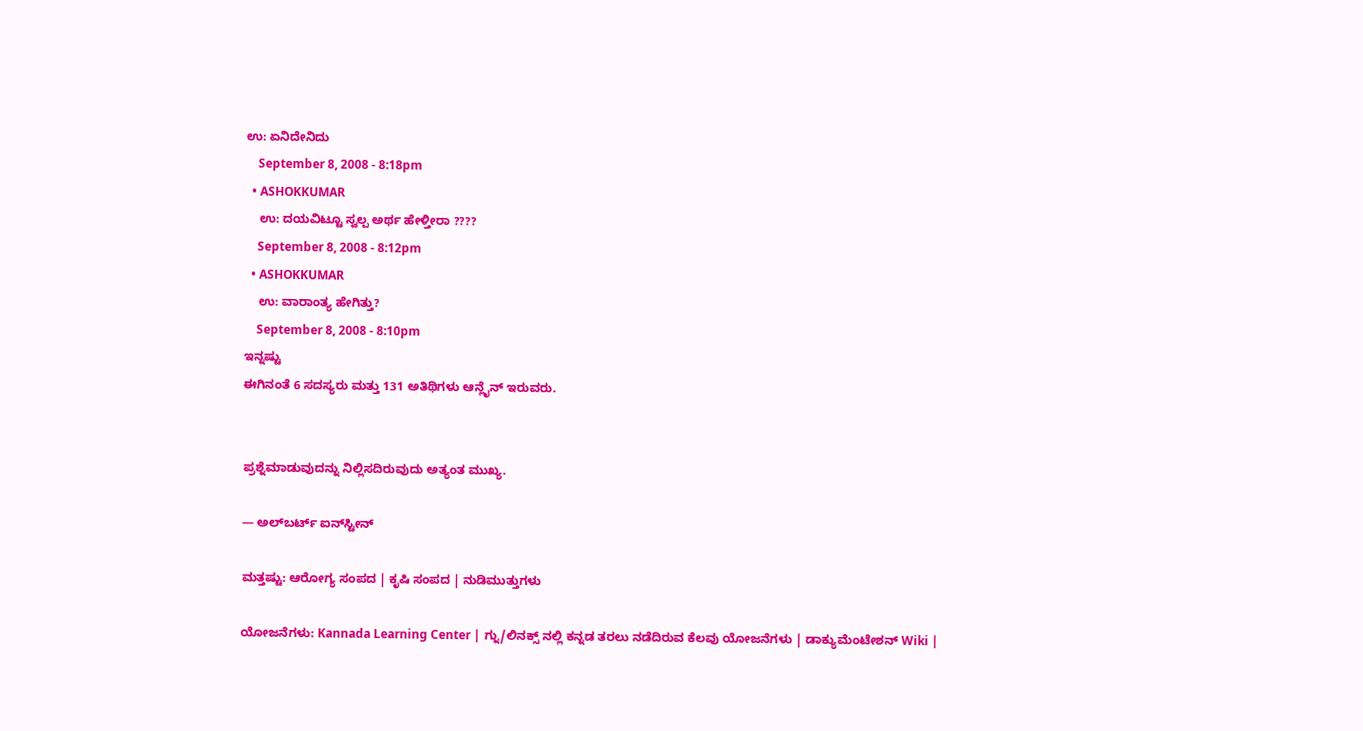ಉ: ಏನಿದೇನಿದು
    September 8, 2008 - 8:18pm
  • ASHOKKUMAR
    ಉ: ದಯವಿಟ್ಟೂ ಸ್ವಲ್ಪ ಅರ್ಥ ಹೇಳ್ತೀರಾ ????
    September 8, 2008 - 8:12pm
  • ASHOKKUMAR
    ಉ: ವಾರಾಂತ್ಯ ಹೇಗಿತ್ತು?
    September 8, 2008 - 8:10pm
ಇನ್ನಷ್ಟು
ಈಗಿನಂತೆ 6 ಸದಸ್ಯರು ಮತ್ತು 131 ಅತಿಥಿಗಳು ಆನ್ಲೈನ್ ಇರುವರು.


ಪ್ರಶ್ನೆಮಾಡುವುದನ್ನು ನಿಲ್ಲಿಸದಿರುವುದು ಅತ್ಯಂತ ಮುಖ್ಯ.

— ಅಲ್‌ಬರ್ಟ್ ಐನ್‌ಸ್ಟೀನ್

ಮತ್ತಷ್ಟು: ಆರೋಗ್ಯ ಸಂಪದ | ಕೃಷಿ ಸಂಪದ | ನುಡಿಮುತ್ತುಗಳು

ಯೋಜನೆಗಳು: Kannada Learning Center | ಗ್ನು/ಲಿನಕ್ಸ್ ನಲ್ಲಿ ಕನ್ನಡ ತರಲು ನಡೆದಿರುವ ಕೆಲವು ಯೋಜನೆಗಳು | ಡಾಕ್ಯುಮೆಂಟೇಶನ್ Wiki |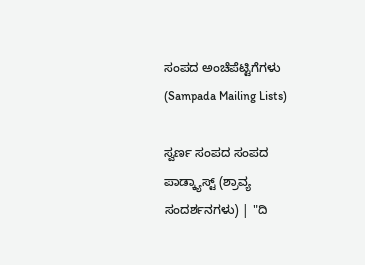ಸಂಪದ ಅಂಚೆಪೆಟ್ಟಿಗೆಗಳು (Sampada Mailing Lists)

ಸ್ವರ್ಣ ಸಂಪದ ಸಂಪದ ಪಾಡ್ಕ್ಯಾಸ್ಟ್ (ಶ್ರಾವ್ಯ ಸಂದರ್ಶನಗಳು) | "ದಿ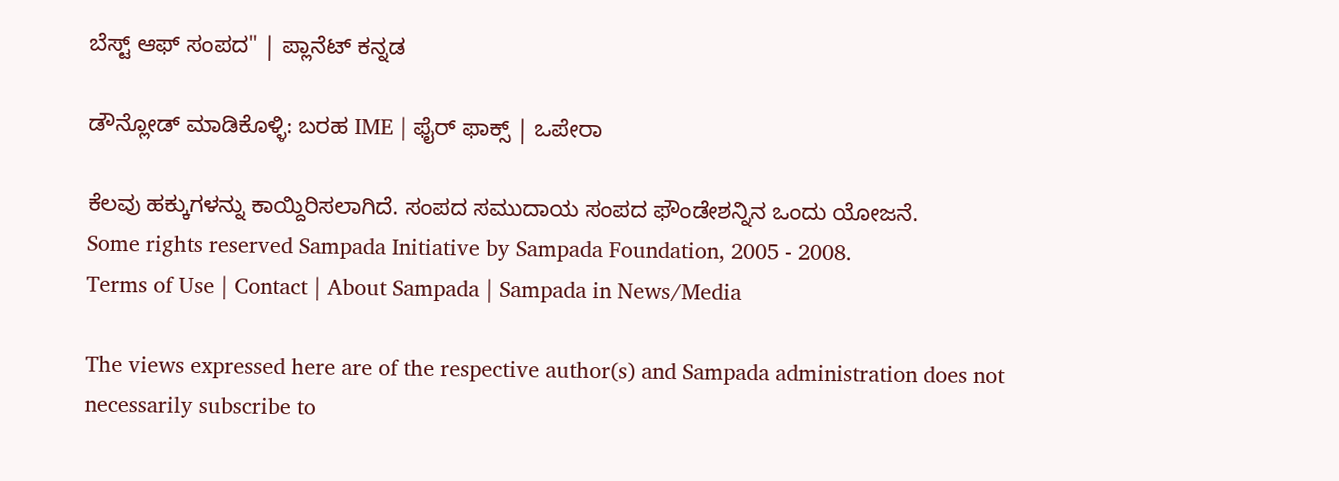ಬೆಸ್ಟ್ ಆಫ್ ಸಂಪದ" | ಪ್ಲಾನೆಟ್ ಕನ್ನಡ

ಡೌನ್ಲೋಡ್ ಮಾಡಿಕೊಳ್ಳಿ: ಬರಹ IME | ಫೈರ್ ಫಾಕ್ಸ್ | ಒಪೇರಾ

ಕೆಲವು ಹಕ್ಕುಗಳನ್ನು ಕಾಯ್ದಿರಿಸಲಾಗಿದೆ. ಸಂಪದ ಸಮುದಾಯ ಸಂಪದ ಫೌಂಡೇಶನ್ನಿನ ಒಂದು ಯೋಜನೆ.
Some rights reserved Sampada Initiative by Sampada Foundation, 2005 - 2008.
Terms of Use | Contact | About Sampada | Sampada in News/Media

The views expressed here are of the respective author(s) and Sampada administration does not necessarily subscribe to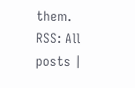them.
RSS: All posts |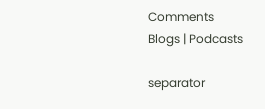Comments
Blogs | Podcasts

separator